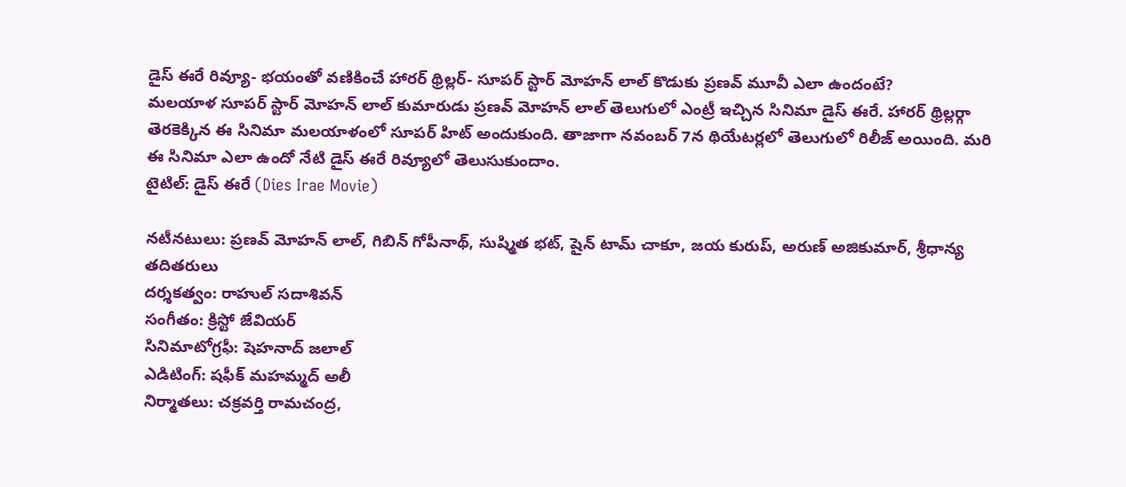డైస్ ఈరే రివ్యూ- భయంతో వణికించే హారర్ థ్రిల్లర్- సూపర్ స్టార్ మోహన్ లాల్ కొడుకు ప్రణవ్ మూవీ ఎలా ఉందంటే?
మలయాళ సూపర్ స్టార్ మోహన్ లాల్ కుమారుడు ప్రణవ్ మోహన్ లాల్ తెలుగులో ఎంట్రీ ఇచ్చిన సినిమా డైస్ ఈరే. హారర్ థ్రిల్లర్గా తెరకెక్కిన ఈ సినిమా మలయాళంలో సూపర్ హిట్ అందుకుంది. తాజాగా నవంబర్ 7న థియేటర్లలో తెలుగులో రిలీజ్ అయింది. మరి ఈ సినిమా ఎలా ఉందో నేటి డైస్ ఈరే రివ్యూలో తెలుసుకుందాం.
టైటిల్: డైస్ ఈరే (Dies Irae Movie)

నటీనటులు: ప్రణవ్ మోహన్ లాల్, గిబిన్ గోపీనాథ్, సుష్మిత భట్, షైన్ టామ్ చాకూ, జయ కురుప్, అరుణ్ అజికుమార్, శ్రీధాన్య తదితరులు
దర్శకత్వం: రాహుల్ సదాశివన్
సంగీతం: క్రిస్టో జేవియర్
సినిమాటోగ్రఫీ: షెహనాద్ జలాల్
ఎడిటింగ్: షఫీక్ మహమ్మద్ అలీ
నిర్మాతలు: చక్రవర్తి రామచంద్ర,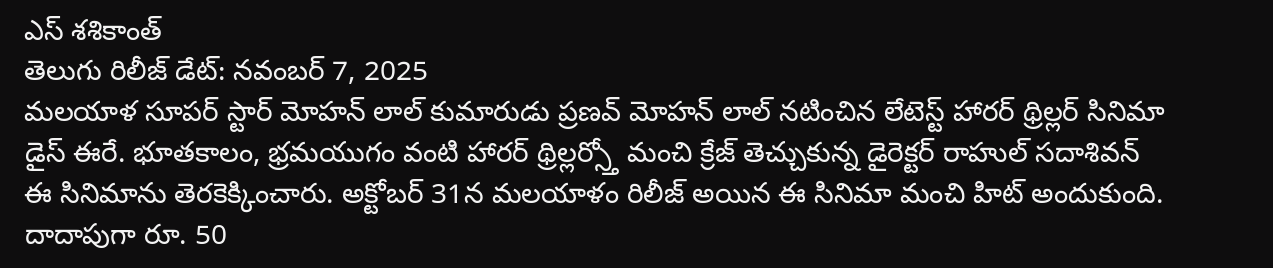ఎస్ శశికాంత్
తెలుగు రిలీజ్ డేట్: నవంబర్ 7, 2025
మలయాళ సూపర్ స్టార్ మోహన్ లాల్ కుమారుడు ప్రణవ్ మోహన్ లాల్ నటించిన లేటెస్ట్ హారర్ థ్రిల్లర్ సినిమా డైస్ ఈరే. భూతకాలం, భ్రమయుగం వంటి హారర్ థ్రిల్లర్స్తో మంచి క్రేజ్ తెచ్చుకున్న డైరెక్టర్ రాహుల్ సదాశివన్ ఈ సినిమాను తెరకెక్కించారు. అక్టోబర్ 31న మలయాళం రిలీజ్ అయిన ఈ సినిమా మంచి హిట్ అందుకుంది. దాదాపుగా రూ. 50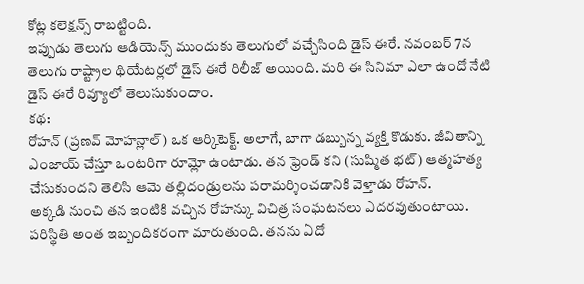కోట్ల కలెక్షన్స్ రాబట్టింది.
ఇప్పుడు తెలుగు ఆడియెన్స్ ముందుకు తెలుగులో వచ్చేసింది డైస్ ఈరే. నవంబర్ 7న తెలుగు రాష్ట్రాల థియేటర్లలో డైస్ ఈరే రిలీజ్ అయింది. మరి ఈ సినిమా ఎలా ఉందో నేటి డైస్ ఈరే రివ్యూలో తెలుసుకుందాం.
కథ:
రోహన్ (ప్రణవ్ మోహన్లాల్) ఒక ఆర్కిటెక్ట్. అలాగే, బాగా డబ్బున్న వ్యక్తి కొడుకు. జీవితాన్ని ఎంజాయ్ చేస్తూ ఒంటరిగా రూమ్లో ఉంటాడు. తన ఫ్రెండ్ కని (సుష్మిత భట్) ఆత్మహత్య చేసుకుందని తెలిసి ఆమె తల్లిదండ్రులను పరామర్శించడానికి వెళ్తాడు రోహన్.
అక్కడి నుంచి తన ఇంటికి వచ్చిన రోహన్కు విచిత్ర సంఘటనలు ఎదరవుతుంటాయి. పరిస్థితి అంత ఇబ్బందికరంగా మారుతుంది. తనను ఏదో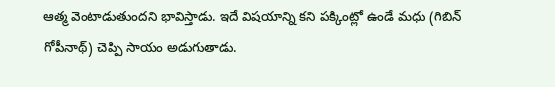ఆత్మ వెంటాడుతుందని భావిస్తాడు. ఇదే విషయాన్ని కని పక్కింట్లో ఉండే మధు (గిబిన్ గోపీనాథ్) చెప్పి సాయం అడుగుతాడు.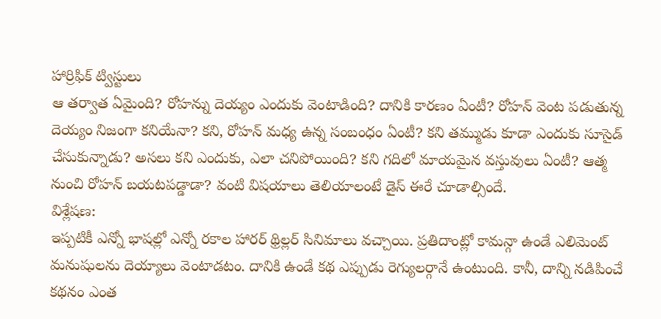హార్రిఫిక్ ట్విస్టులు
ఆ తర్వాత ఏమైంది? రోహన్ను దెయ్యం ఎందుకు వెంటాడింది? దానికి కారణం ఏంటీ? రోహన్ వెంట పడుతున్న దెయ్యం నిజంగా కనియేనా? కని, రోహన్ మధ్య ఉన్న సంబంధం ఏంటీ? కని తమ్ముడు కూడా ఎందుకు సూసైడ్ చేసుకున్నాడు? అసలు కని ఎందుకు, ఎలా చనిపోయింది? కని గదిలో మాయమైన వస్తువులు ఏంటీ? ఆత్మ నుంచి రోహన్ బయటపడ్డాడా? వంటి విషయాలు తెలియాలంటే డైస్ ఈరే చూడాల్సిందే.
విశ్లేషణ:
ఇప్పటికీ ఎన్నో భాషల్లో ఎన్నో రకాల హారర్ థ్రిల్లర్ సినిమాలు వచ్చాయి. ప్రతిదాంట్లో కామన్గా ఉండే ఎలిమెంట్ మనుషులను దెయ్యాలు వెంటాడటం. దానికి ఉండే కథ ఎప్పుడు రెగ్యులర్గానే ఉంటుంది. కానీ, దాన్ని నడిపించే కథనం ఎంత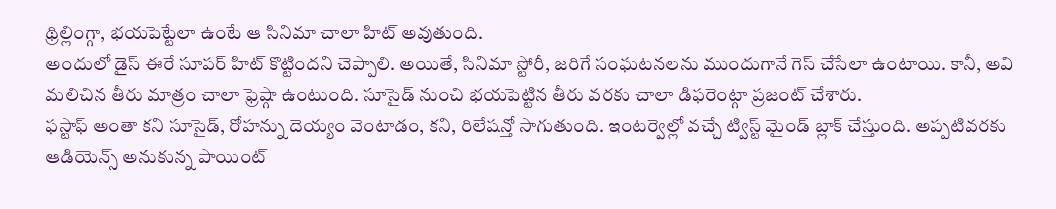థ్రిల్లింగ్గా, భయపెట్టేలా ఉంటే ఆ సినిమా చాలా హిట్ అవుతుంది.
అందులో డైస్ ఈరే సూపర్ హిట్ కొట్టిందని చెప్పాలి. అయితే, సినిమా స్టోరీ, జరిగే సంఘటనలను ముందుగానే గెస్ చేసేలా ఉంటాయి. కానీ, అవి మలిచిన తీరు మాత్రం చాలా ఫ్రెష్గా ఉంటుంది. సూసైడ్ నుంచి భయపెట్టిన తీరు వరకు చాలా డిఫరెంట్గా ప్రజంట్ చేశారు.
ఫస్టాఫ్ అంతా కని సూసైడ్, రోహన్ను దెయ్యం వెంటాడం, కని, రిలేషన్తో సాగుతుంది. ఇంటర్వెల్లో వచ్చే ట్విస్ట్ మైండ్ బ్లాక్ చేస్తుంది. అప్పటివరకు ఆడియెన్స్ అనుకున్న పాయింట్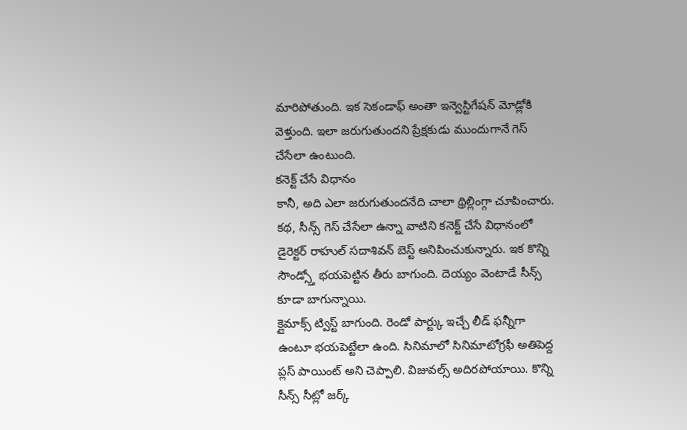మారిపోతుంది. ఇక సెకండాఫ్ అంతా ఇన్వెస్టిగేషన్ మోడ్లోకి వెళ్తుంది. ఇలా జరుగుతుందని ప్రేక్షకుడు ముందుగానే గెస్ చేసేలా ఉంటుంది.
కనెక్ట్ చేసే విధానం
కానీ, అది ఎలా జరుగుతుందనేది చాలా థ్రిల్లింగ్గా చూపించారు. కథ, సీన్స్ గెస్ చేసేలా ఉన్నా వాటిని కనెక్ట్ చేసే విధానంలో డైరెక్టర్ రాహుల్ సదాశివన్ బెస్ట్ అనిపించుకున్నారు. ఇక కొన్ని సౌండ్స్తో భయపెట్టిన తీరు బాగుంది. దెయ్యం వెంటాడే సీన్స్ కూడా బాగున్నాయి.
క్లైమాక్స్ ట్విస్ట్ బాగుంది. రెండో పార్ట్కు ఇచ్చే లీడ్ ఫన్నీగా ఉంటూ భయపెట్టేలా ఉంది. సినిమాలో సినిమాటోగ్రఫీ అతిపెద్ద ప్లస్ పాయింట్ అని చెప్పాలి. విజువల్స్ అదిరపోయాయి. కొన్ని సీన్స్ సీట్లో జర్క్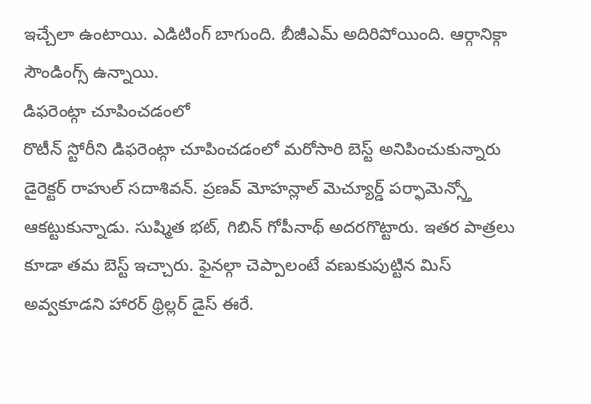ఇచ్చేలా ఉంటాయి. ఎడిటింగ్ బాగుంది. బీజీఎమ్ అదిరిపోయింది. ఆర్గానిక్గా సౌండింగ్స్ ఉన్నాయి.
డిఫరెంట్గా చూపించడంలో
రొటీన్ స్టోరీని డిఫరెంట్గా చూపించడంలో మరోసారి బెస్ట్ అనిపించుకున్నారు డైరెక్టర్ రాహుల్ సదాశివన్. ప్రణవ్ మోహన్లాల్ మెచ్యూర్డ్ పర్ఫామెన్స్తో ఆకట్టుకున్నాడు. సుష్మిత భట్, గిబిన్ గోపీనాథ్ అదరగొట్టారు. ఇతర పాత్రలు కూడా తమ బెస్ట్ ఇచ్చారు. ఫైనల్గా చెప్పాలంటే వణుకుపుట్టిన మిస్ అవ్వకూడని హారర్ థ్రిల్లర్ డైస్ ఈరే.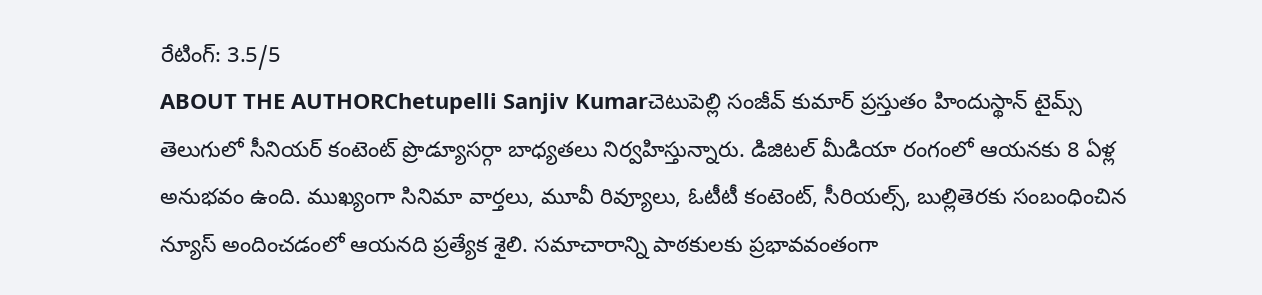రేటింగ్: 3.5/5
ABOUT THE AUTHORChetupelli Sanjiv Kumarచెటుపెల్లి సంజీవ్ కుమార్ ప్రస్తుతం హిందుస్థాన్ టైమ్స్ తెలుగులో సీనియర్ కంటెంట్ ప్రొడ్యూసర్గా బాధ్యతలు నిర్వహిస్తున్నారు. డిజిటల్ మీడియా రంగంలో ఆయనకు 8 ఏళ్ల అనుభవం ఉంది. ముఖ్యంగా సినిమా వార్తలు, మూవీ రివ్యూలు, ఓటీటీ కంటెంట్, సీరియల్స్, బుల్లితెరకు సంబంధించిన న్యూస్ అందించడంలో ఆయనది ప్రత్యేక శైలి. సమాచారాన్ని పాఠకులకు ప్రభావవంతంగా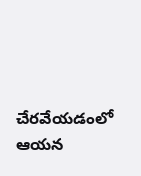చేరవేయడంలో ఆయన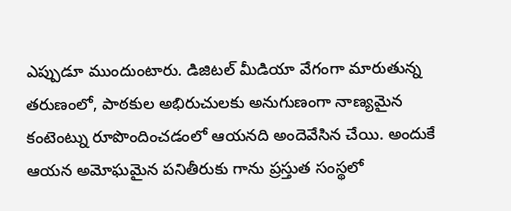ఎప్పుడూ ముందుంటారు. డిజిటల్ మీడియా వేగంగా మారుతున్న తరుణంలో, పాఠకుల అభిరుచులకు అనుగుణంగా నాణ్యమైన కంటెంట్ను రూపొందించడంలో ఆయనది అందెవేసిన చేయి. అందుకే ఆయన అమోఘమైన పనితీరుకు గాను ప్రస్తుత సంస్థలో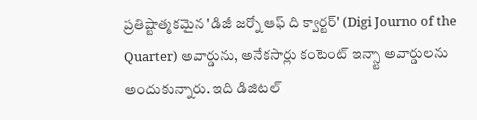ప్రతిష్టాత్మకమైన 'డిజీ జర్నో ఆఫ్ ది క్వార్టర్' (Digi Journo of the Quarter) అవార్డును, అనేకసార్లు కంటెంట్ ఇన్స్టా అవార్డులను అందుకున్నారు. ఇది డిజిటల్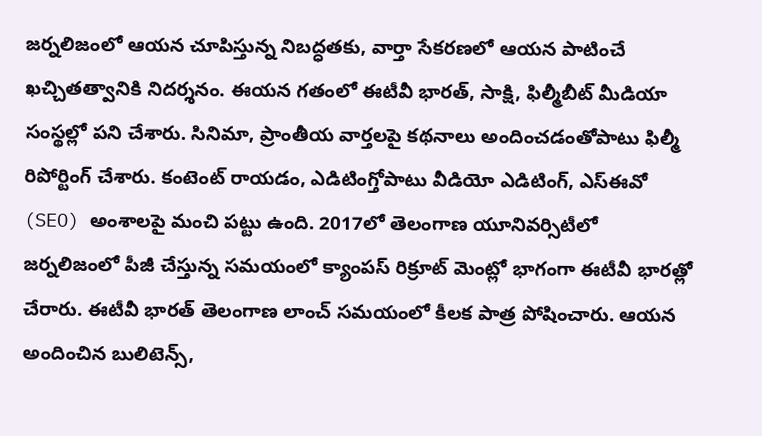జర్నలిజంలో ఆయన చూపిస్తున్న నిబద్ధతకు, వార్తా సేకరణలో ఆయన పాటించే ఖచ్చితత్వానికి నిదర్శనం. ఈయన గతంలో ఈటీవీ భారత్, సాక్షి, ఫిల్మీబీట్ మీడియా సంస్థల్లో పని చేశారు. సినిమా, ప్రాంతీయ వార్తలపై కథనాలు అందించడంతోపాటు ఫిల్మీ రిపోర్టింగ్ చేశారు. కంటెంట్ రాయడం, ఎడిటింగ్తోపాటు వీడియో ఎడిటింగ్, ఎస్ఈవో (SEO) అంశాలపై మంచి పట్టు ఉంది. 2017లో తెలంగాణ యూనివర్సిటీలో జర్నలిజంలో పీజీ చేస్తున్న సమయంలో క్యాంపస్ రిక్రూట్ మెంట్లో భాగంగా ఈటీవీ భారత్లో చేరారు. ఈటీవీ భారత్ తెలంగాణ లాంచ్ సమయంలో కీలక పాత్ర పోషించారు. ఆయన అందించిన బులిటెన్స్,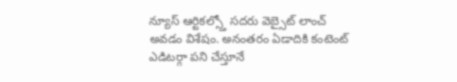న్యూస్ ఆర్టికల్స్తో సదరు వెబ్సైట్ లాంచ్ అవడం విశేషం. అనంతరం ఏడాదికి కంటెంట్ ఎడిటర్గా పని చేస్తూనే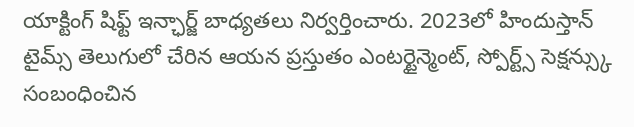యాక్టింగ్ షిఫ్ట్ ఇన్ఛార్జ్ బాధ్యతలు నిర్వర్తించారు. 2023లో హిందుస్తాన్ టైమ్స్ తెలుగులో చేరిన ఆయన ప్రస్తుతం ఎంటర్టైన్మెంట్, స్పోర్ట్స్ సెక్షన్స్కు సంబంధించిన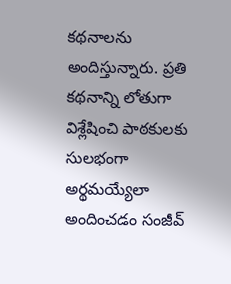కథనాలను అందిస్తున్నారు. ప్రతి కథనాన్ని లోతుగా విశ్లేషించి పాఠకులకు సులభంగా అర్థమయ్యేలా అందించడం సంజీవ్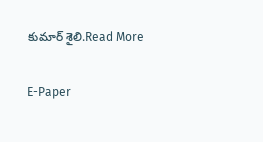కుమార్ శైలి.Read More

E-Paper